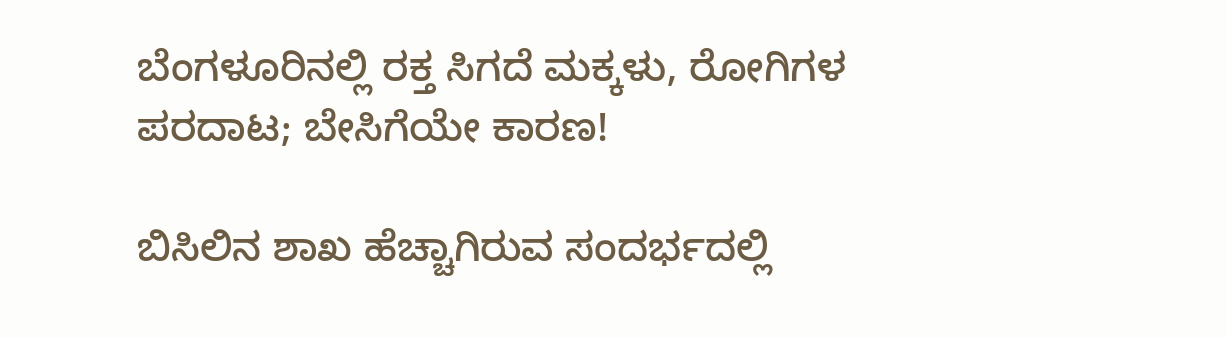ಬೆಂಗಳೂರಿನಲ್ಲಿ ರಕ್ತ ಸಿಗದೆ ಮಕ್ಕಳು, ರೋಗಿಗಳ ಪರದಾಟ; ಬೇಸಿಗೆಯೇ ಕಾರಣ!

ಬಿಸಿಲಿನ ಶಾಖ ಹೆಚ್ಚಾಗಿರುವ ಸಂದರ್ಭದಲ್ಲಿ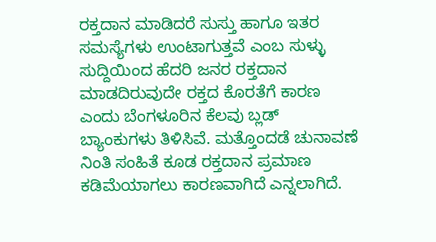ರಕ್ತದಾನ ಮಾಡಿದರೆ ಸುಸ್ತು ಹಾಗೂ ಇತರ ಸಮಸ್ಯೆಗಳು ಉಂಟಾಗುತ್ತವೆ ಎಂಬ ಸುಳ್ಳು ಸುದ್ದಿಯಿಂದ ಹೆದರಿ ಜನರ ರಕ್ತದಾನ ಮಾಡದಿರುವುದೇ ರಕ್ತದ ಕೊರತೆಗೆ ಕಾರಣ ಎಂದು ಬೆಂಗಳೂರಿನ ಕೆಲವು ಬ್ಲಡ್ ಬ್ಯಾಂಕುಗಳು ತಿಳಿಸಿವೆ. ಮತ್ತೊಂದಡೆ ಚುನಾವಣೆ ನಿಂತಿ ಸಂಹಿತೆ ಕೂಡ ರಕ್ತದಾನ ಪ್ರಮಾಣ ಕಡಿಮೆಯಾಗಲು ಕಾರಣವಾಗಿದೆ ಎನ್ನಲಾಗಿದೆ.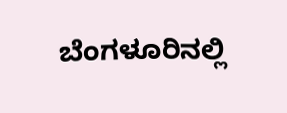ಬೆಂಗಳೂರಿನಲ್ಲಿ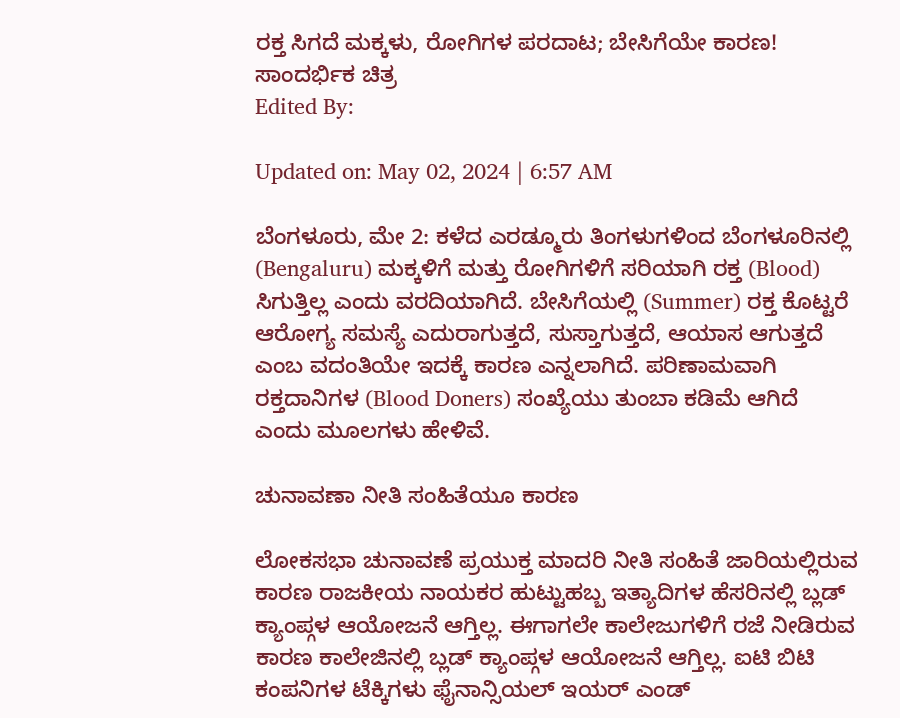ರಕ್ತ ಸಿಗದೆ ಮಕ್ಕಳು, ರೋಗಿಗಳ ಪರದಾಟ; ಬೇಸಿಗೆಯೇ ಕಾರಣ!
ಸಾಂದರ್ಭಿಕ ಚಿತ್ರ
Edited By:

Updated on: May 02, 2024 | 6:57 AM

ಬೆಂಗಳೂರು, ಮೇ 2: ಕಳೆದ ಎರಡ್ಮೂರು ತಿಂಗಳುಗಳಿಂದ ಬೆಂಗಳೂರಿನಲ್ಲಿ (Bengaluru) ಮಕ್ಕಳಿಗೆ ಮತ್ತು ರೋಗಿಗಳಿಗೆ ಸರಿಯಾಗಿ ರಕ್ತ (Blood) ಸಿಗುತ್ತಿಲ್ಲ ಎಂದು ವರದಿಯಾಗಿದೆ. ಬೇಸಿಗೆಯಲ್ಲಿ (Summer) ರಕ್ತ ಕೊಟ್ಟರೆ ಆರೋಗ್ಯ ಸಮಸ್ಯೆ ಎದುರಾಗುತ್ತದೆ, ಸುಸ್ತಾಗುತ್ತದೆ, ಆಯಾಸ ಆಗುತ್ತದೆ ಎಂಬ ವದಂತಿಯೇ ಇದಕ್ಕೆ ಕಾರಣ ಎನ್ನಲಾಗಿದೆ. ಪರಿಣಾಮವಾಗಿ ರಕ್ತದಾನಿಗಳ (Blood Doners) ಸಂಖ್ಯೆಯು ತುಂಬಾ ಕಡಿಮೆ ಆಗಿದೆ ಎಂದು ಮೂಲಗಳು ಹೇಳಿವೆ.

ಚುನಾವಣಾ ನೀತಿ ಸಂಹಿತೆಯೂ ಕಾರಣ

ಲೋಕಸಭಾ ಚುನಾವಣೆ ಪ್ರಯುಕ್ತ ಮಾದರಿ ನೀತಿ ಸಂಹಿತೆ ಜಾರಿಯಲ್ಲಿರುವ ಕಾರಣ ರಾಜಕೀಯ ನಾಯಕರ ಹುಟ್ಟುಹಬ್ಬ ಇತ್ಯಾದಿಗಳ ಹೆಸರಿನಲ್ಲಿ ಬ್ಲಡ್‌ ಕ್ಯಾಂಪ್ಗಳ ಆಯೋಜನೆ ಆಗ್ತಿಲ್ಲ. ಈಗಾಗಲೇ ಕಾಲೇಜುಗಳಿಗೆ ರಜೆ ನೀಡಿರುವ ಕಾರಣ ಕಾಲೇಜಿನಲ್ಲಿ ಬ್ಲಡ್ ಕ್ಯಾಂಪ್ಗಳ ಆಯೋಜನೆ ಆಗ್ತಿಲ್ಲ. ಐಟಿ ಬಿಟಿ ಕಂಪನಿಗಳ ಟೆಕ್ಕಿಗಳು ಫೈನಾನ್ಸಿಯಲ್ ಇಯರ್ ಎಂಡ್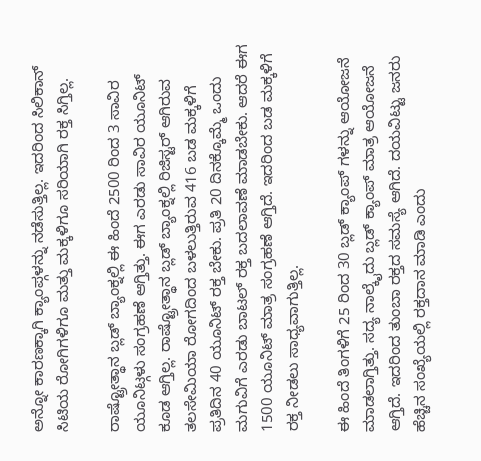ಅನ್ನೋ ಕಾರಣಕ್ಕಾಗಿ ಕ್ಯಾಂಪ್ಗಳನ್ನು ನಡೆಸುತ್ತಿಲ್ಲ. ಇದರಿಂದ ಸಿಲಿಕಾನ್ ಸಿಟಿಯ ರೋಗಿಗಳಿಗೂ ಮತ್ತು ಮಕ್ಕಳಿಗೂ ಸರಿಯಾಗಿ ರಕ್ತ ಸಿಗ್ತಿಲ್ಲ.

ರಾಷ್ಟ್ರೋತ್ಥಾನ ಬ್ಲಡ್ ಬ್ಯಾಂಕ್ನಲ್ಲಿ ಈ ಹಿಂದೆ 2500 ರಿಂದ 3 ಸಾವಿರ ಯೂನಿಟ್ಗಳು ಸಂಗ್ರಹಣೆ ಆಗ್ತಿತ್ತು. ಈಗ ಎರಡು ಸಾವಿರ ಯೂನಿಟ್ ಕೂಡ ಆಗ್ತಿಲ್ಲ. ರಾಷ್ಟ್ರೋತ್ಥಾನ ಬ್ಲಡ್ ಬ್ಯಾಂಕ್ನಲ್ಲಿ ರಿಜಿಸ್ಟರ್ ಆಗಿರುವ ತಲಸೇಮಿಯಾ ರೋಗದಿಂದ ಬಳಲುತ್ತಿರುವ 416 ಬಡ ಮಕ್ಕಳಿಗೆ ಪ್ರತಿದಿನ 40 ಯೂನಿಟ್ ರಕ್ತ ಬೇಕು. ಪ್ರತಿ 20 ದಿನಕ್ಕೊಮ್ಮೆ ಒಂದು ಮಗುವಿಗೆ ಎರಡು ಬಾಟಲ್ ರಕ್ತ ಬದಲಾವಣೆ ಮಾಡಬೇಕು. ಆದರೆ ಈಗ 1500 ಯೂನಿಟ್ ಮಾತ್ರ ಸಂಗ್ರಹಣೆ ಆಗ್ತಿದೆ. ಇದರಿಂದ ಬಡ ಮಕ್ಕಳಿಗೆ ರಕ್ತ ನೀಡಲು ಸಾಧ್ಯವಾಗುತ್ತಿಲ್ಲ.

ಈ ಹಿಂದೆ ತಿಂಗಳಿಗೆ 25 ರಿಂದ 30 ಬ್ಲಡ್ ಕ್ಯಾಂಪ್ ಗಳನ್ನು ಆಯೋಜನೆ ಮಾಡಲಾಗ್ತಿತ್ತು. ಸದ್ಯ ನಾಲ್ಕೈದು ಬ್ಲಡ್ ಕ್ಯಾಂಪ್ ಮಾತ್ರ ಆಯೋಜನೆ ಆಗ್ತಿದೆ. ಇದರಿಂದ ತುಂಬಾ ರಕ್ತದ ಸಮಸ್ಯೆ ಆಗಿದೆ. ದಯವಿಟ್ಟು ಜನರು ಹೆಚ್ಚಿನ ಸಂಖ್ಯೆಯಲ್ಲಿ ರಕ್ತದಾನ ಮಾಡಿ ಎಂದು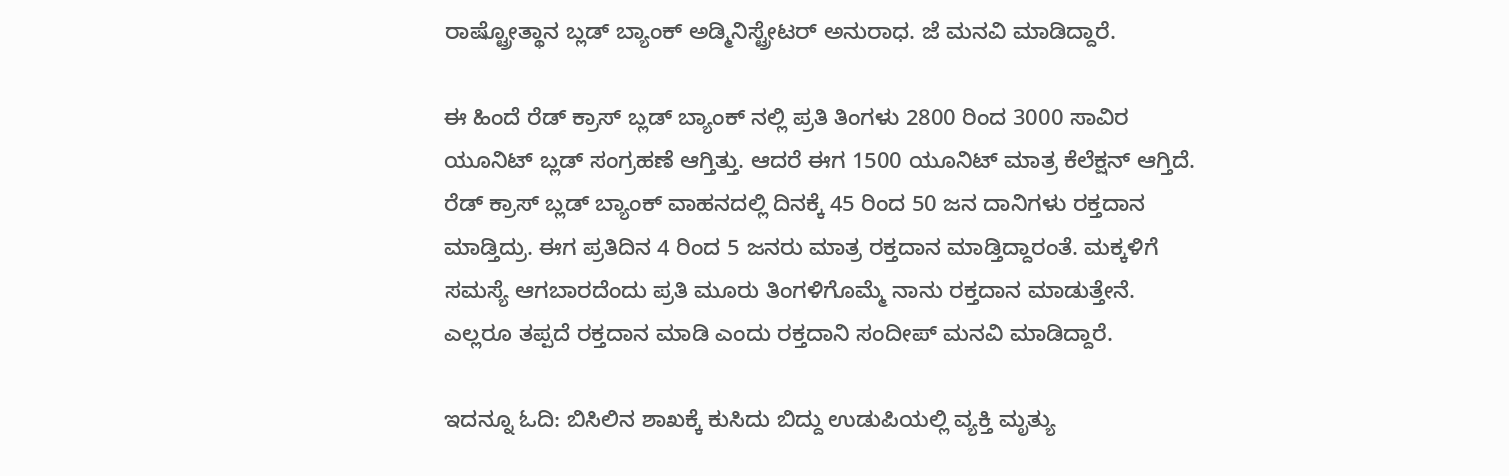ರಾಷ್ಟ್ರೋತ್ಥಾನ ಬ್ಲಡ್‌ ಬ್ಯಾಂಕ್ ಅಡ್ಮಿನಿಸ್ಟ್ರೇಟರ್ ಅನುರಾಧ. ಜೆ ಮನವಿ ಮಾಡಿದ್ದಾರೆ.

ಈ ಹಿಂದೆ ರೆಡ್ ಕ್ರಾಸ್ ಬ್ಲಡ್‌ ಬ್ಯಾಂಕ್ ನಲ್ಲಿ ಪ್ರತಿ ತಿಂಗಳು 2800 ರಿಂದ 3000 ಸಾವಿರ ಯೂನಿಟ್ ಬ್ಲಡ್ ಸಂಗ್ರಹಣೆ ಆಗ್ತಿತ್ತು. ಆದರೆ ಈಗ 1500 ಯೂನಿಟ್ ಮಾತ್ರ ಕೆಲೆಕ್ಷನ್ ಆಗ್ತಿದೆ. ರೆಡ್ ಕ್ರಾಸ್ ಬ್ಲಡ್ ಬ್ಯಾಂಕ್ ವಾಹನದಲ್ಲಿ ದಿನಕ್ಕೆ 45 ರಿಂದ 50 ಜನ ದಾನಿಗಳು ರಕ್ತದಾನ ಮಾಡ್ತಿದ್ರು. ಈಗ ಪ್ರತಿದಿನ 4 ರಿಂದ 5 ಜನರು ಮಾತ್ರ ರಕ್ತದಾನ ಮಾಡ್ತಿದ್ದಾರಂತೆ. ಮಕ್ಕಳಿಗೆ ಸಮಸ್ಯೆ ಆಗಬಾರದೆಂದು ಪ್ರತಿ ಮೂರು ತಿಂಗಳಿಗೊಮ್ಮೆ ನಾನು ರಕ್ತದಾನ ಮಾಡುತ್ತೇನೆ. ಎಲ್ಲರೂ ತಪ್ಪದೆ ರಕ್ತದಾನ ಮಾಡಿ ಎಂದು ರಕ್ತದಾನಿ ಸಂದೀಪ್ ಮನವಿ ಮಾಡಿದ್ದಾರೆ.

ಇದನ್ನೂ ಓದಿ: ಬಿಸಿಲಿನ ಶಾಖಕ್ಕೆ ಕುಸಿದು ಬಿದ್ದು ಉಡುಪಿಯಲ್ಲಿ ವ್ಯಕ್ತಿ ಮೃತ್ಯು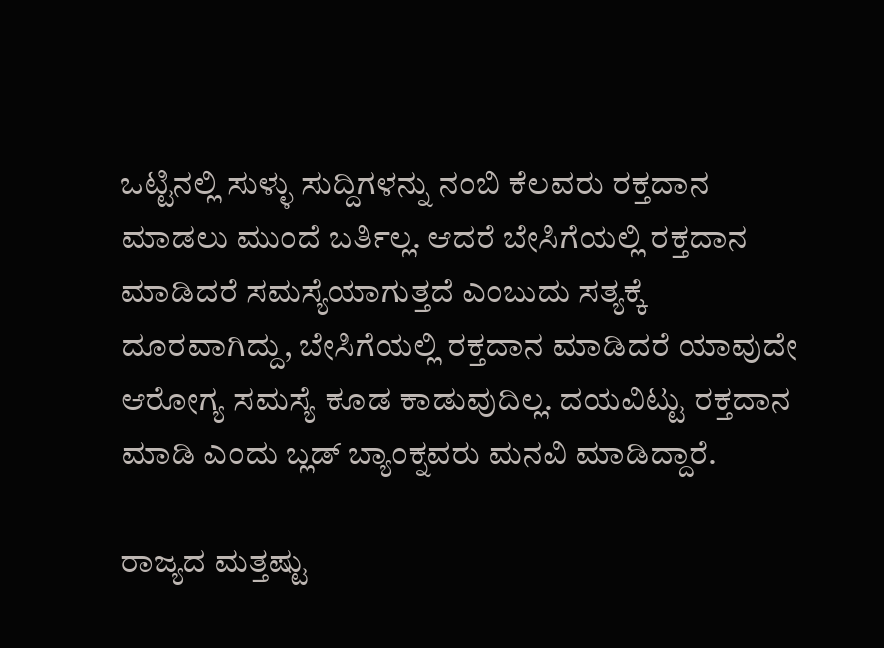ಒಟ್ಟಿನಲ್ಲಿ ಸುಳ್ಳು ಸುದ್ದಿಗಳನ್ನು ನಂಬಿ ಕೆಲವರು ರಕ್ತದಾನ ಮಾಡಲು ಮುಂದೆ ಬರ್ತಿಲ್ಲ. ಆದರೆ ಬೇಸಿಗೆಯಲ್ಲಿ ರಕ್ತದಾನ ಮಾಡಿದರೆ ಸಮಸ್ಯೆಯಾಗುತ್ತದೆ ಎಂಬುದು ಸತ್ಯಕ್ಕೆ ದೂರವಾಗಿದ್ದು, ಬೇಸಿಗೆಯಲ್ಲಿ ರಕ್ತದಾನ ಮಾಡಿದರೆ ಯಾವುದೇ ಆರೋಗ್ಯ ಸಮಸ್ಯೆ ಕೂಡ ಕಾಡುವುದಿಲ್ಲ. ದಯವಿಟ್ಟು ರಕ್ತದಾನ ಮಾಡಿ ಎಂದು ಬ್ಲಡ್‌ ಬ್ಯಾಂಕ್ನವರು ಮನವಿ ಮಾಡಿದ್ದಾರೆ.

ರಾಜ್ಯದ ಮತ್ತಷ್ಟು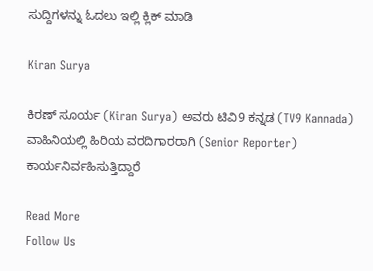ಸುದ್ದಿಗಳನ್ನು ಓದಲು ಇಲ್ಲಿ ಕ್ಲಿಕ್ ಮಾಡಿ

Kiran Surya

ಕಿರಣ್ ಸೂರ್ಯ (Kiran Surya) ಅವರು ಟಿವಿ9 ಕನ್ನಡ (TV9 Kannada) ವಾಹಿನಿಯಲ್ಲಿ ಹಿರಿಯ ವರದಿಗಾರರಾಗಿ (Senior Reporter) ಕಾರ್ಯನಿರ್ವಹಿಸುತ್ತಿದ್ದಾರೆ

Read More
Follow Us